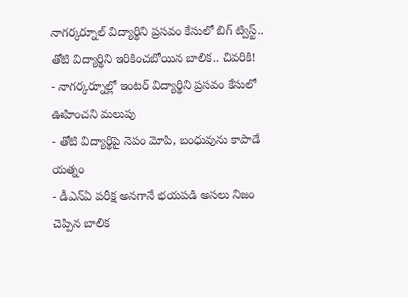నాగర్కర్నూల్ విద్యార్థిని ప్రసవం కేసులో బిగ్ ట్విస్ట్.. తోటి విద్యార్థిని ఇరికించబోయిన బాలిక.. చివరికి!
- నాగర్కర్నూల్లో ఇంటర్ విద్యార్థిని ప్రసవం కేసులో ఊహించని మలుపు
- తోటి విద్యార్థిపై నెపం మోపి, బంధువును కాపాడే యత్నం
- డీఎన్ఏ పరీక్ష అనగానే భయపడి అసలు నిజం చెప్పిన బాలిక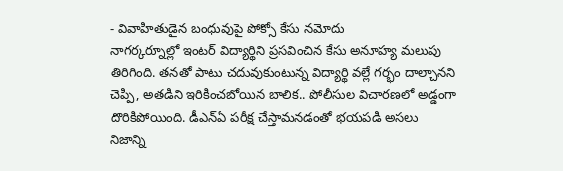- వివాహితుడైన బంధువుపై పోక్సో కేసు నమోదు
నాగర్కర్నూల్లో ఇంటర్ విద్యార్థిని ప్రసవించిన కేసు అనూహ్య మలుపు తిరిగింది. తనతో పాటు చదువుకుంటున్న విద్యార్థి వల్లే గర్భం దాల్చానని చెప్పి, అతడిని ఇరికించబోయిన బాలిక.. పోలీసుల విచారణలో అడ్డంగా దొరికిపోయింది. డీఎన్ఏ పరీక్ష చేస్తామనడంతో భయపడి అసలు నిజాన్ని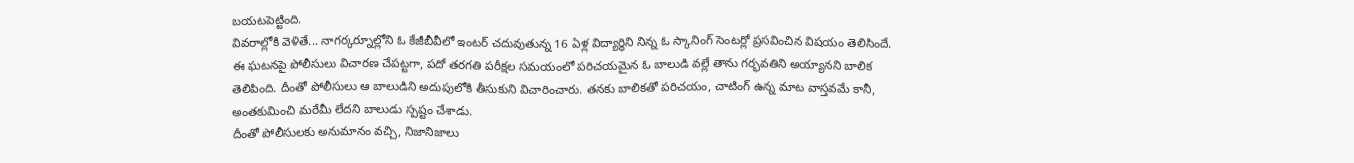బయటపెట్టింది.
వివరాల్లోకి వెళితే... నాగర్కర్నూల్లోని ఓ కేజీబీవీలో ఇంటర్ చదువుతున్న 16 ఏళ్ల విద్యార్థిని నిన్న ఓ స్కానింగ్ సెంటర్లో ప్రసవించిన విషయం తెలిసిందే. ఈ ఘటనపై పోలీసులు విచారణ చేపట్టగా, పదో తరగతి పరీక్షల సమయంలో పరిచయమైన ఓ బాలుడి వల్లే తాను గర్భవతిని అయ్యానని బాలిక తెలిపింది. దీంతో పోలీసులు ఆ బాలుడిని అదుపులోకి తీసుకుని విచారించారు. తనకు బాలికతో పరిచయం, చాటింగ్ ఉన్న మాట వాస్తవమే కానీ, అంతకుమించి మరేమీ లేదని బాలుడు స్పష్టం చేశాడు.
దీంతో పోలీసులకు అనుమానం వచ్చి, నిజానిజాలు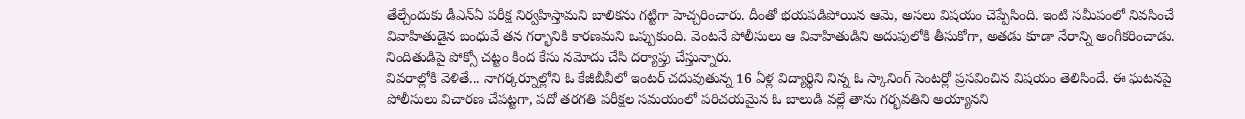తేల్చేందుకు డీఎన్ఏ పరీక్ష నిర్వహిస్తామని బాలికను గట్టిగా హెచ్చరించారు. దీంతో భయపడిపోయిన ఆమె, అసలు విషయం చెప్పేసింది. ఇంటి సమీపంలో నివసించే వివాహితుడైన బంధువే తన గర్భానికి కారణమని ఒప్పుకుంది. వెంటనే పోలీసులు ఆ వివాహితుడిని అదుపులోకి తీసుకోగా, అతడు కూడా నేరాన్ని అంగీకరించాడు. నిందితుడిపై పోక్సో చట్టం కింద కేసు నమోదు చేసి దర్యాప్తు చేస్తున్నారు.
వివరాల్లోకి వెళితే... నాగర్కర్నూల్లోని ఓ కేజీబీవీలో ఇంటర్ చదువుతున్న 16 ఏళ్ల విద్యార్థిని నిన్న ఓ స్కానింగ్ సెంటర్లో ప్రసవించిన విషయం తెలిసిందే. ఈ ఘటనపై పోలీసులు విచారణ చేపట్టగా, పదో తరగతి పరీక్షల సమయంలో పరిచయమైన ఓ బాలుడి వల్లే తాను గర్భవతిని అయ్యానని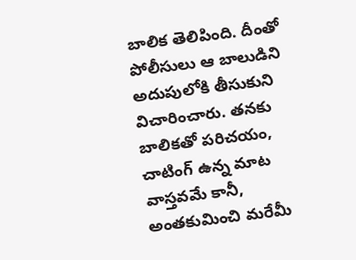బాలిక తెలిపింది. దీంతో పోలీసులు ఆ బాలుడిని అదుపులోకి తీసుకుని విచారించారు. తనకు బాలికతో పరిచయం, చాటింగ్ ఉన్న మాట వాస్తవమే కానీ, అంతకుమించి మరేమీ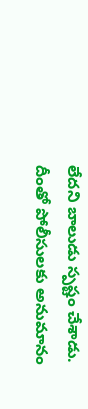లేదని బాలుడు స్పష్టం చేశాడు.
దీంతో పోలీసులకు అనుమానం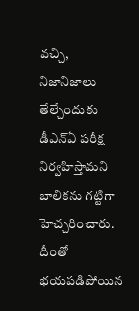వచ్చి, నిజానిజాలు తేల్చేందుకు డీఎన్ఏ పరీక్ష నిర్వహిస్తామని బాలికను గట్టిగా హెచ్చరించారు. దీంతో భయపడిపోయిన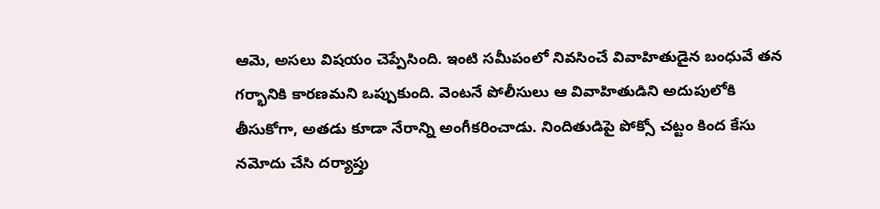ఆమె, అసలు విషయం చెప్పేసింది. ఇంటి సమీపంలో నివసించే వివాహితుడైన బంధువే తన గర్భానికి కారణమని ఒప్పుకుంది. వెంటనే పోలీసులు ఆ వివాహితుడిని అదుపులోకి తీసుకోగా, అతడు కూడా నేరాన్ని అంగీకరించాడు. నిందితుడిపై పోక్సో చట్టం కింద కేసు నమోదు చేసి దర్యాప్తు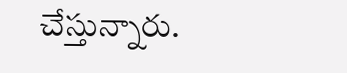చేస్తున్నారు.